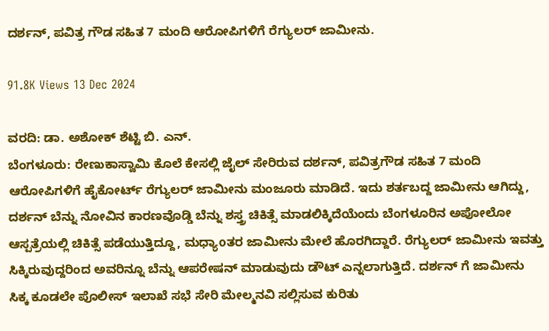ದರ್ಶನ್, ಪವಿತ್ರ ಗೌಡ ಸಹಿತ 7 ಮಂದಿ ಆರೋಪಿಗಳಿಗೆ ರೆಗ್ಯುಲರ್ ಜಾಮೀನು.

91.8K Views 13 Dec 2024

ವರದಿ: ಡಾ. ಅಶೋಕ್ ಶೆಟ್ಟಿ ಬಿ. ಎನ್.
ಬೆಂಗಳೂರು: ರೇಣುಕಾಸ್ವಾಮಿ ಕೊಲೆ ಕೇಸಲ್ಲಿ ಜೈಲ್ ಸೇರಿರುವ ದರ್ಶನ್, ಪವಿತ್ರಗೌಡ ಸಹಿತ 7 ಮಂದಿ ಆರೋಪಿಗಳಿಗೆ ಹೈಕೋರ್ಟ್ ರೆಗ್ಯುಲರ್ ಜಾಮೀನು ಮಂಜೂರು ಮಾಡಿದೆ. ಇದು ಶರ್ತಬದ್ದ ಜಾಮೀನು ಆಗಿದ್ದು, ದರ್ಶನ್ ಬೆನ್ನು ನೋವಿನ ಕಾರಣವೊಡ್ಡಿ ಬೆನ್ನು ಶಸ್ತ್ರ ಚಿಕಿತ್ಸೆ ಮಾಡಲಿಕ್ಕಿದೆಯೆಂದು ಬೆಂಗಳೂರಿನ ಅಪೋಲೋ ಆಸ್ಪತ್ರೆಯಲ್ಲಿ ಚಿಕಿತ್ಸೆ ಪಡೆಯುತ್ತಿದ್ದೂ, ಮಧ್ಯಾoತರ ಜಾಮೀನು ಮೇಲೆ ಹೊರಗಿದ್ದಾರೆ. ರೆಗ್ಯುಲರ್ ಜಾಮೀನು ಇವತ್ತು ಸಿಕ್ಕಿರುವುದ್ದರಿಂದ ಅವರಿನ್ನೂ ಬೆನ್ನು ಆಪರೇಷನ್ ಮಾಡುವುದು ಡೌಟ್ ಎನ್ನಲಾಗುತ್ತಿದೆ. ದರ್ಶನ್ ಗೆ ಜಾಮೀನು ಸಿಕ್ಕ ಕೂಡಲೇ ಪೊಲೀಸ್ ಇಲಾಖೆ ಸಭೆ ಸೇರಿ ಮೇಲ್ಮನವಿ ಸಲ್ಲಿಸುವ ಕುರಿತು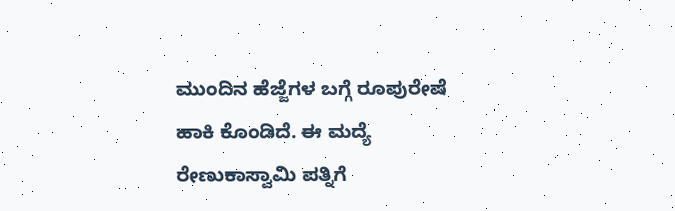ಮುಂದಿನ ಹೆಜ್ಜೆಗಳ ಬಗ್ಗೆ ರೂಪುರೇಷೆ ಹಾಕಿ ಕೊಂಡಿದೆ. ಈ ಮದ್ಯೆ ರೇಣುಕಾಸ್ವಾಮಿ ಪತ್ನಿಗೆ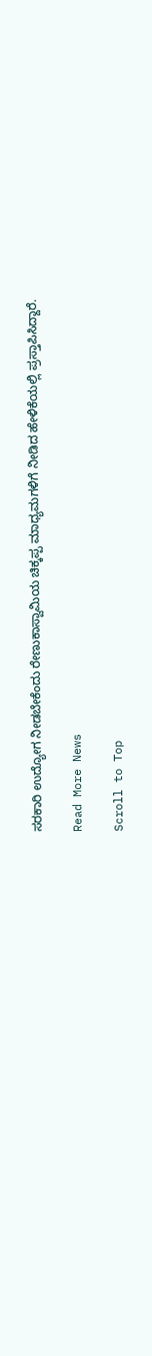ಸರಕಾರಿ ಉದ್ಯೋಗ ನೀಡಬೇಕೆಂದು ರೇಣುಕಾಸ್ವಾಮಿಯ ಚಿಕ್ಕಪ್ಪ ಮಾಧ್ಯಮಗಳಿಗೆ ನೀಡಿದ ಹೇಳಿಕೆಯಲ್ಲಿ ಪ್ರಸ್ತಾಪಿಸಿದ್ದಾರೆ.

Read More News

Scroll to Top